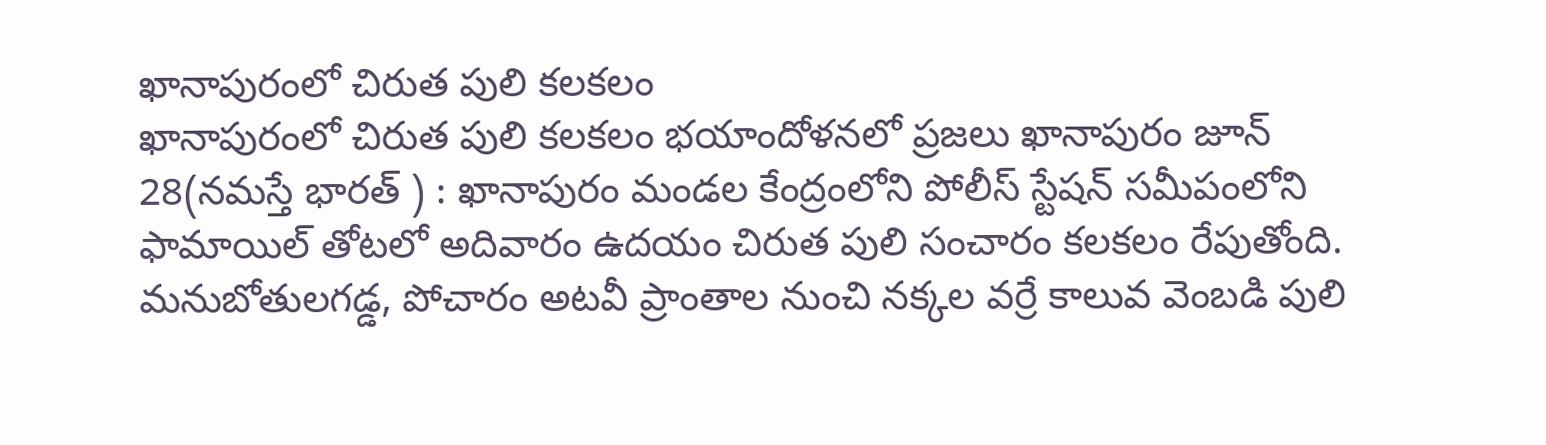ఖానాపురంలో చిరుత పులి కలకలం
ఖానాపురంలో చిరుత పులి కలకలం భయాందోళనలో ప్రజలు ఖానాపురం జూన్ 28(నమస్తే భారత్ ) : ఖానాపురం మండల కేంద్రంలోని పోలీస్ స్టేషన్ సమీపంలోని ఫామాయిల్ తోటలో అదివారం ఉదయం చిరుత పులి సంచారం కలకలం రేపుతోంది. మనుబోతులగడ్డ, పోచారం అటవీ ప్రాంతాల నుంచి నక్కల వర్రే కాలువ వెంబడి పులి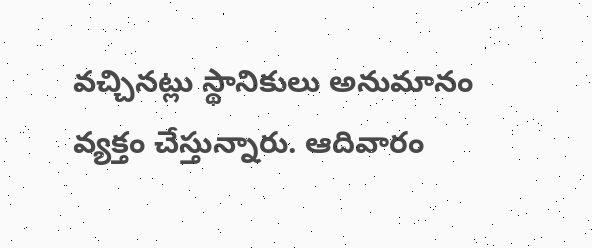వచ్చినట్లు స్థానికులు అనుమానం వ్యక్తం చేస్తున్నారు. ఆదివారం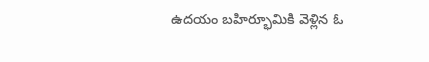ఉదయం బహిర్భూమికి వెళ్లిన ఓ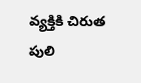వ్యక్తికి చిరుత పులి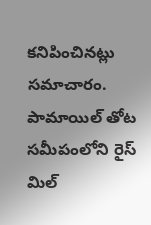కనిపించినట్లు సమాచారం. పామాయిల్ తోట సమీపంలోని రైస్ మిల్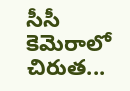సీసీ కెమెరాలో చిరుత...